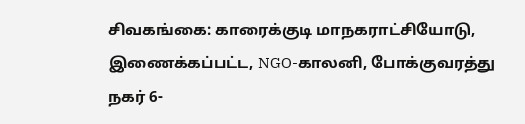சிவகங்கை: காரைக்குடி மாநகராட்சியோடு, இணைக்கப்பட்ட, NGO-காலனி, போக்குவரத்து நகர் 6-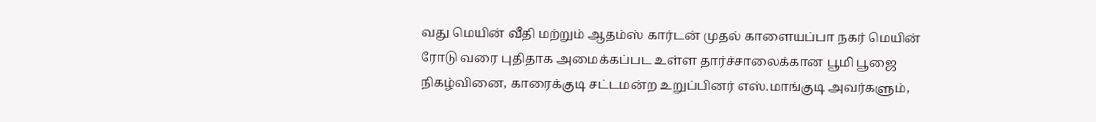வது மெயின் வீதி மற்றும் ஆதம்ஸ் கார்டன் முதல் காளையப்பா நகர் மெயின் ரோடு வரை புதிதாக அமைக்கப்பட உள்ள தார்ச்சாலைக்கான பூமி பூஜை நிகழ்வினை, காரைக்குடி சட்டமன்ற உறுப்பினர் எஸ்.மாங்குடி அவர்களும்,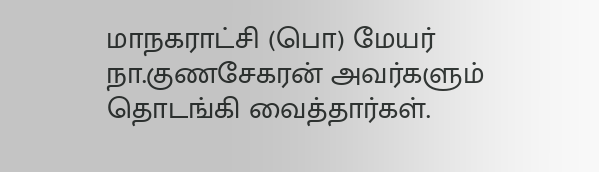மாநகராட்சி (பொ) மேயர் நா.குணசேகரன் அவர்களும் தொடங்கி வைத்தார்கள்.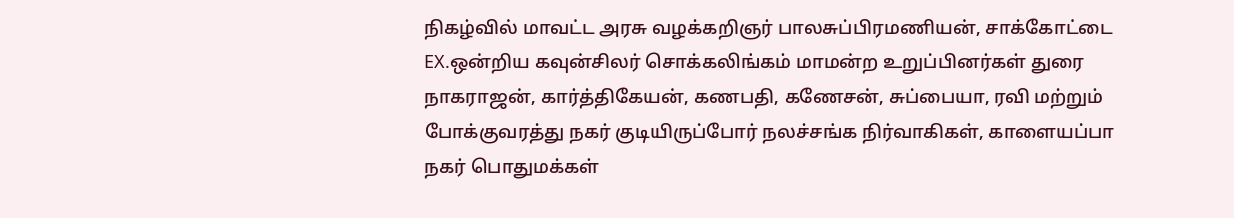நிகழ்வில் மாவட்ட அரசு வழக்கறிஞர் பாலசுப்பிரமணியன், சாக்கோட்டை EX.ஒன்றிய கவுன்சிலர் சொக்கலிங்கம் மாமன்ற உறுப்பினர்கள் துரை நாகராஜன், கார்த்திகேயன், கணபதி, கணேசன், சுப்பையா, ரவி மற்றும் போக்குவரத்து நகர் குடியிருப்போர் நலச்சங்க நிர்வாகிகள், காளையப்பா நகர் பொதுமக்கள்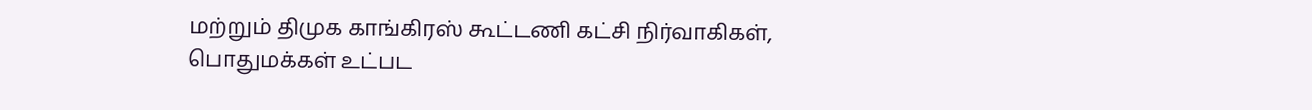மற்றும் திமுக காங்கிரஸ் கூட்டணி கட்சி நிர்வாகிகள், பொதுமக்கள் உட்பட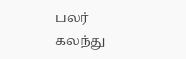பலர் கலந்து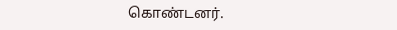கொண்டனர்.